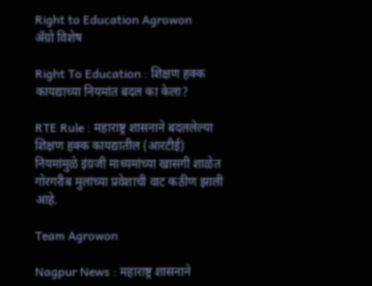Right to Education Agrowon
ॲग्रो विशेष

Right To Education : शिक्षण हक्क कायद्याच्या नियमांत बदल का केला?

RTE Rule : महाराष्ट्र शासनाने बदललेल्या शिक्षण हक्क कायद्यातील (आरटीई) नियमांमुळे इंग्रजी माध्यमांच्या खासगी शाळेत गोरगरीब मुलांच्या प्रवेशाची वाट कठीण झाली आहे.

Team Agrowon

Nagpur News : महाराष्ट्र शासनाने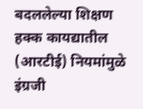बदललेल्या शिक्षण हक्क कायद्यातील (आरटीई) नियमांमुळे इंग्रजी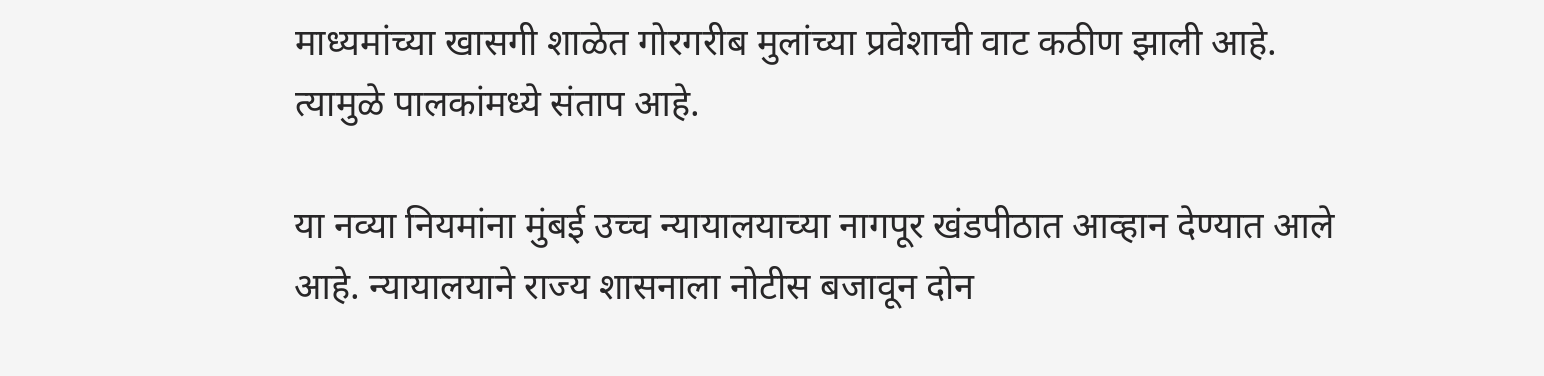माध्यमांच्या खासगी शाळेत गोरगरीब मुलांच्या प्रवेशाची वाट कठीण झाली आहे. त्यामुळे पालकांमध्ये संताप आहे.

या नव्या नियमांना मुंबई उच्च न्यायालयाच्या नागपूर खंडपीठात आव्हान देण्यात आले आहे. न्यायालयाने राज्य शासनाला नोटीस बजावून दोन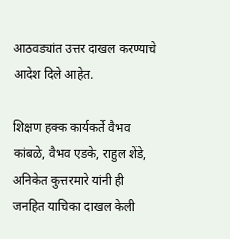आठवड्यांत उत्तर दाखल करण्याचे आदेश दिले आहेत.

शिक्षण हक्क कार्यकर्ते वैभव कांबळे, वैभव एडके, राहुल शेंडे, अनिकेत कुत्तरमारे यांनी ही जनहित याचिका दाखल केली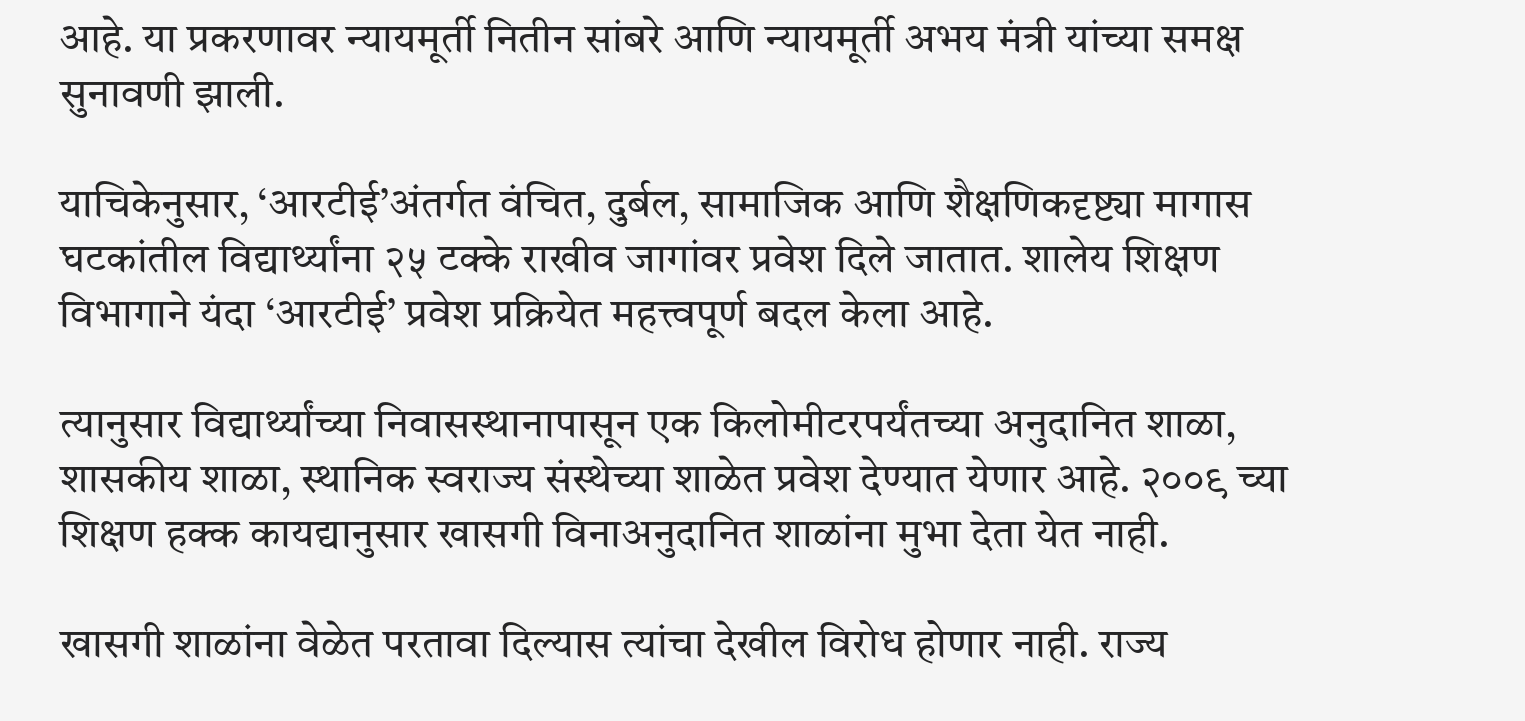आहे. या प्रकरणावर न्यायमूर्ती नितीन सांबरे आणि न्यायमूर्ती अभय मंत्री यांच्या समक्ष सुनावणी झाली.

याचिकेनुसार, ‘आरटीई’अंतर्गत वंचित, दुर्बल, सामाजिक आणि शैक्षणिकदृष्ट्या मागास घटकांतील विद्यार्थ्यांना २५ टक्के राखीव जागांवर प्रवेश दिले जातात. शालेय शिक्षण विभागाने यंदा ‘आरटीई’ प्रवेश प्रक्रियेत महत्त्वपूर्ण बदल केला आहे.

त्यानुसार विद्यार्थ्यांच्या निवासस्थानापासून एक किलोमीटरपर्यंतच्या अनुदानित शाळा, शासकीय शाळा, स्थानिक स्वराज्य संस्थेच्या शाळेत प्रवेश देण्यात येणार आहे. २००९ च्या शिक्षण हक्क कायद्यानुसार खासगी विनाअनुदानित शाळांना मुभा देता येत नाही.

खासगी शाळांना वेळेत परतावा दिल्यास त्यांचा देखील विरोध होणार नाही. राज्य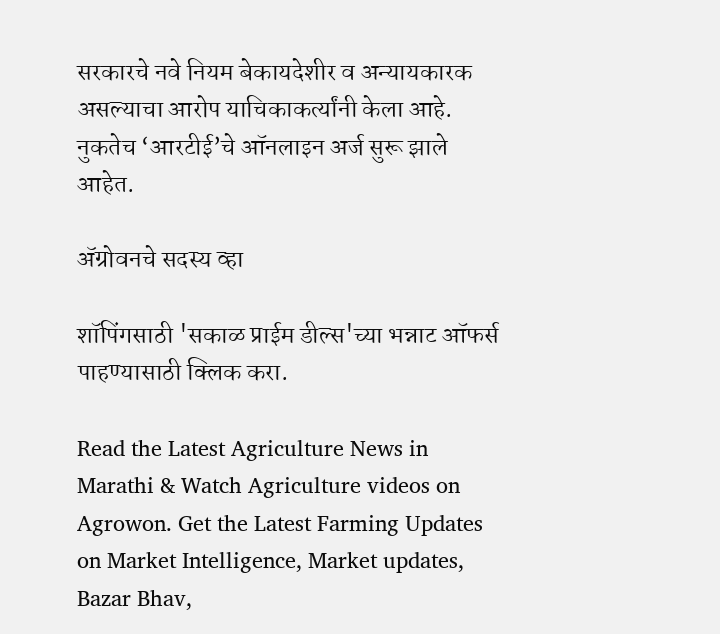सरकारचे नवे नियम बेकायदेशीर व अन्यायकारक असल्याचा आरोप याचिकाकर्त्यांनी केला आहे. नुकतेच ‘आरटीई’चे ऑनलाइन अर्ज सुरू झाले आहेत.

ॲग्रोवनचे सदस्य व्हा

शॉपिंगसाठी 'सकाळ प्राईम डील्स'च्या भन्नाट ऑफर्स पाहण्यासाठी क्लिक करा.

Read the Latest Agriculture News in Marathi & Watch Agriculture videos on Agrowon. Get the Latest Farming Updates on Market Intelligence, Market updates, Bazar Bhav,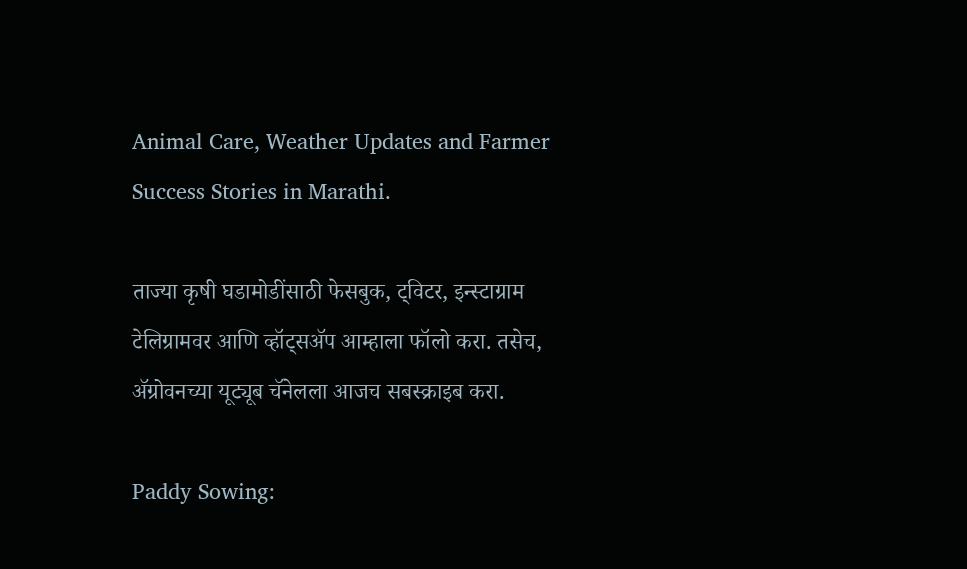Animal Care, Weather Updates and Farmer Success Stories in Marathi.

ताज्या कृषी घडामोडींसाठी फेसबुक, ट्विटर, इन्स्टाग्राम टेलिग्रामवर आणि व्हॉट्सॲप आम्हाला फॉलो करा. तसेच, ॲग्रोवनच्या यूट्यूब चॅनेलला आजच सबस्क्राइब करा.

Paddy Sowing: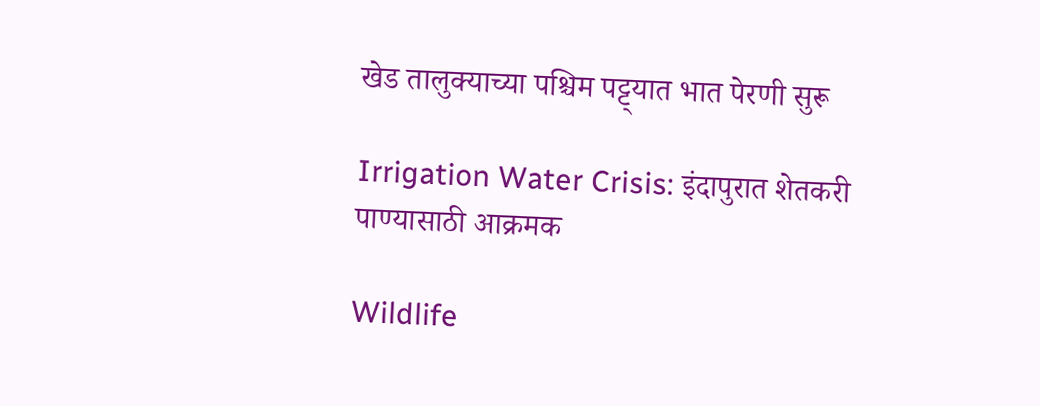खेड तालुक्याच्या पश्चिम पट्ट्यात भात पेरणी सुरू

Irrigation Water Crisis: इंदापुरात शेतकरी पाण्यासाठी आक्रमक

Wildlife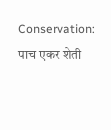Conservation: पाच एकर शेती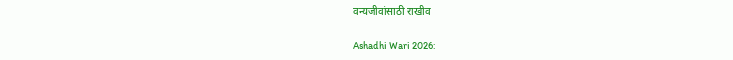वन्यजीवांसाठी राखीव

Ashadhi Wari 2026: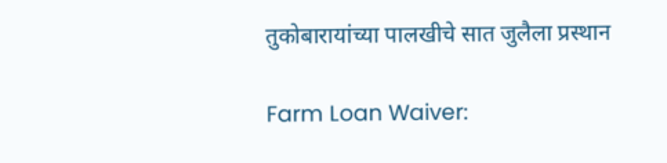तुकोबारायांच्या पालखीचे सात जुलैला प्रस्थान

Farm Loan Waiver: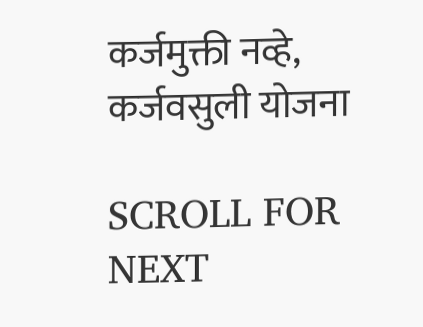कर्जमुक्ती नव्हे, कर्जवसुली योजना

SCROLL FOR NEXT